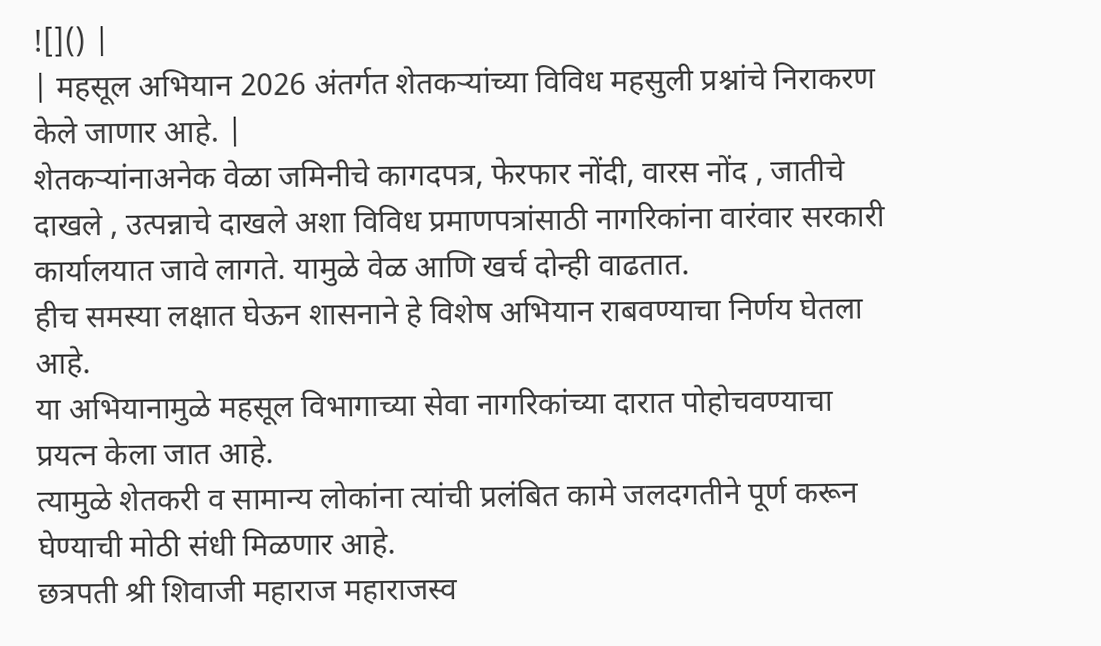![]() |
| महसूल अभियान 2026 अंतर्गत शेतकऱ्यांच्या विविध महसुली प्रश्नांचे निराकरण केले जाणार आहे. |
शेतकऱ्यांनाअनेक वेळा जमिनीचे कागदपत्र, फेरफार नोंदी, वारस नोंद , जातीचे दाखले , उत्पन्नाचे दाखले अशा विविध प्रमाणपत्रांसाठी नागरिकांना वारंवार सरकारी कार्यालयात जावे लागते. यामुळे वेळ आणि खर्च दोन्ही वाढतात.
हीच समस्या लक्षात घेऊन शासनाने हे विशेष अभियान राबवण्याचा निर्णय घेतला आहे.
या अभियानामुळे महसूल विभागाच्या सेवा नागरिकांच्या दारात पोहोचवण्याचा प्रयत्न केला जात आहे.
त्यामुळे शेतकरी व सामान्य लोकांना त्यांची प्रलंबित कामे जलदगतीने पूर्ण करून घेण्याची मोठी संधी मिळणार आहे.
छत्रपती श्री शिवाजी महाराज महाराजस्व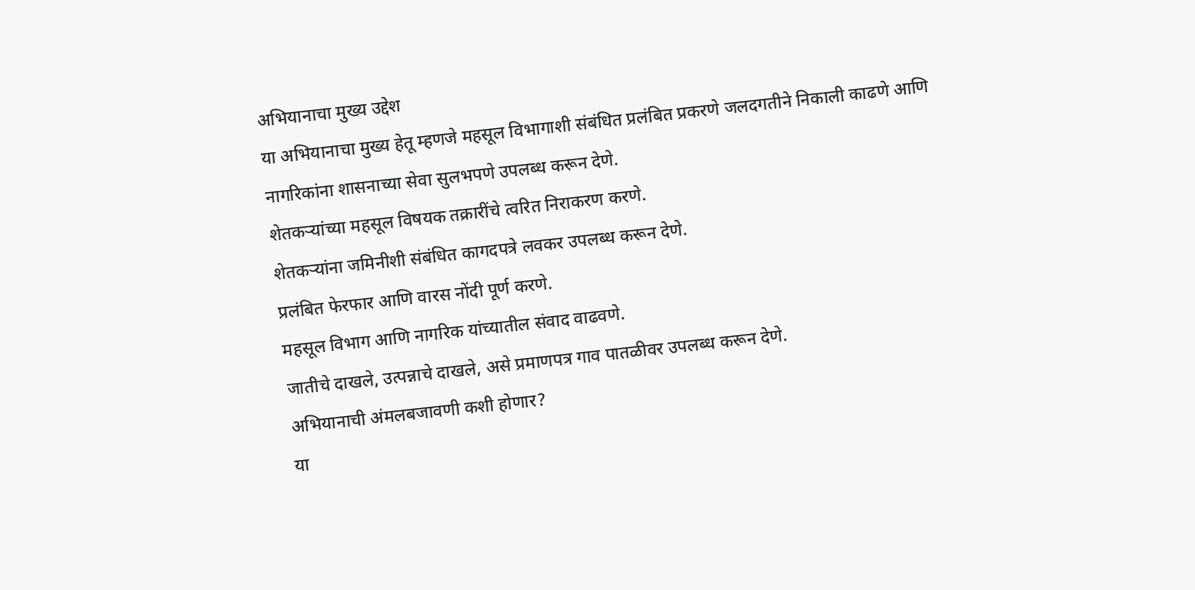अभियानाचा मुख्य उद्देश
या अभियानाचा मुख्य हेतू म्हणजे महसूल विभागाशी संबंधित प्रलंबित प्रकरणे जलदगतीने निकाली काढणे आणि नागरिकांना शासनाच्या सेवा सुलभपणे उपलब्ध करून देणे.
शेतकऱ्यांच्या महसूल विषयक तक्रारींचे त्वरित निराकरण करणे.
शेतकऱ्यांना जमिनीशी संबंधित कागदपत्रे लवकर उपलब्ध करून देणे.
प्रलंबित फेरफार आणि वारस नोंदी पूर्ण करणे.
महसूल विभाग आणि नागरिक यांच्यातील संवाद वाढवणे.
जातीचे दाखले, उत्पन्नाचे दाखले, असे प्रमाणपत्र गाव पातळीवर उपलब्ध करून देणे.
अभियानाची अंमलबजावणी कशी होणार?
या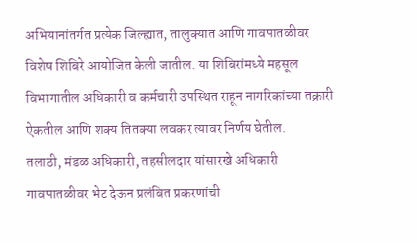अभियानांतर्गत प्रत्येक जिल्ह्यात, तालुक्यात आणि गावपातळीवर विशेष शिबिरे आयोजित केली जातील. या शिबिरांमध्ये महसूल विभागातील अधिकारी व कर्मचारी उपस्थित राहून नागरिकांच्या तक्रारी ऐकतील आणि शक्य तितक्या लवकर त्यावर निर्णय घेतील.
तलाठी, मंडळ अधिकारी, तहसीलदार यांसारखे अधिकारी गावपातळीवर भेट देऊन प्रलंबित प्रकरणांची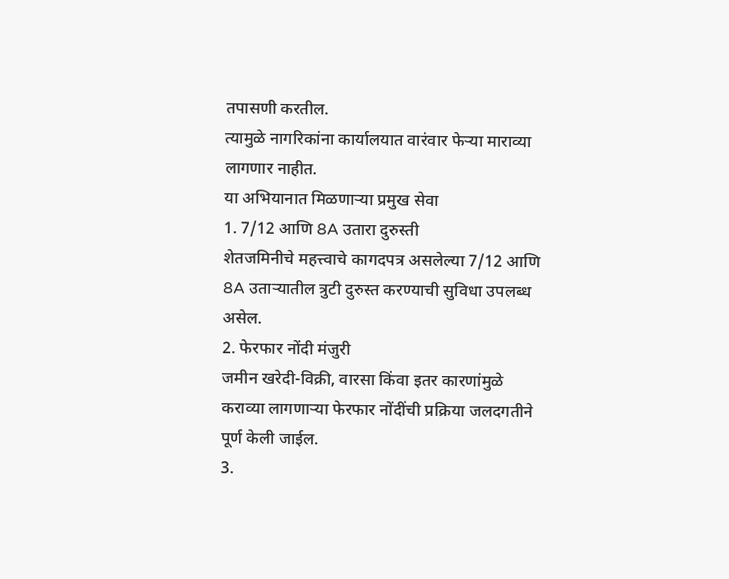तपासणी करतील.
त्यामुळे नागरिकांना कार्यालयात वारंवार फेऱ्या माराव्या लागणार नाहीत.
या अभियानात मिळणाऱ्या प्रमुख सेवा
1. 7/12 आणि 8A उतारा दुरुस्ती
शेतजमिनीचे महत्त्वाचे कागदपत्र असलेल्या 7/12 आणि 8A उताऱ्यातील त्रुटी दुरुस्त करण्याची सुविधा उपलब्ध असेल.
2. फेरफार नोंदी मंजुरी
जमीन खरेदी-विक्री, वारसा किंवा इतर कारणांमुळे कराव्या लागणाऱ्या फेरफार नोंदींची प्रक्रिया जलदगतीने पूर्ण केली जाईल.
3.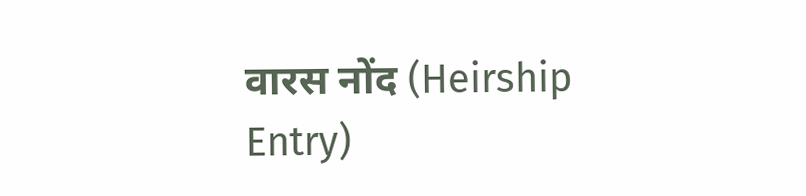वारस नोंद (Heirship Entry)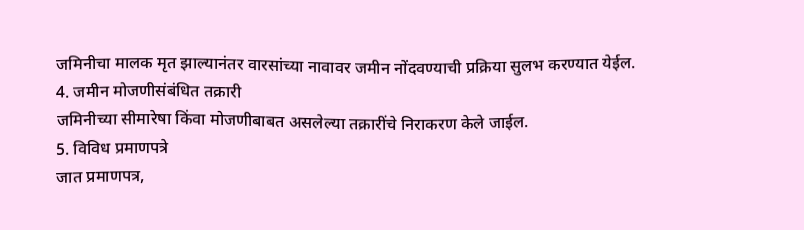जमिनीचा मालक मृत झाल्यानंतर वारसांच्या नावावर जमीन नोंदवण्याची प्रक्रिया सुलभ करण्यात येईल.
4. जमीन मोजणीसंबंधित तक्रारी
जमिनीच्या सीमारेषा किंवा मोजणीबाबत असलेल्या तक्रारींचे निराकरण केले जाईल.
5. विविध प्रमाणपत्रे
जात प्रमाणपत्र,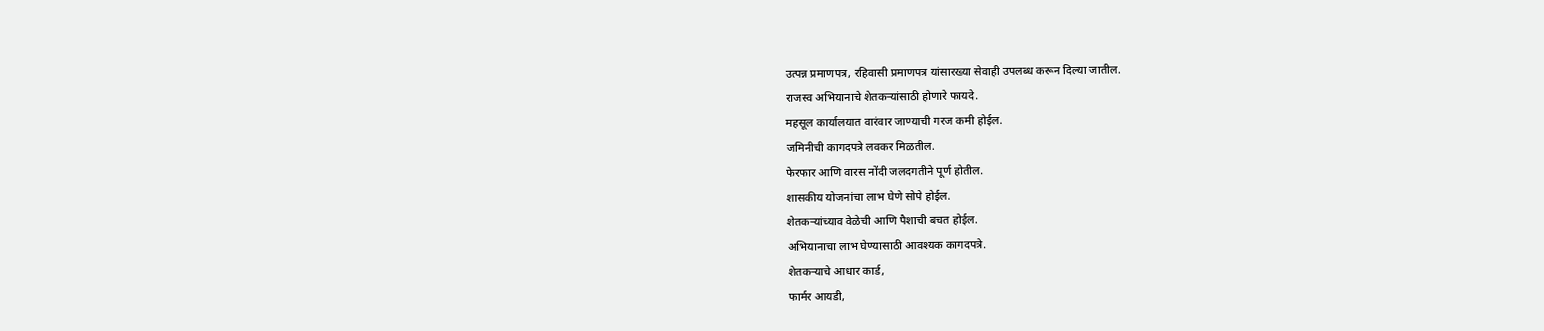उत्पन्न प्रमाणपत्र, रहिवासी प्रमाणपत्र यांसारख्या सेवाही उपलब्ध करून दिल्या जातील.
राजस्व अभियानाचे शेतकऱ्यांसाठी होणारे फायदे.
महसूल कार्यालयात वारंवार जाण्याची गरज कमी होईल.
जमिनीची कागदपत्रे लवकर मिळतील.
फेरफार आणि वारस नोंदी जलदगतीने पूर्ण होतील.
शासकीय योजनांचा लाभ घेणे सोपे होईल.
शेतकऱ्यांच्याव वेळेची आणि पैशाची बचत होईल.
अभियानाचा लाभ घेण्यासाठी आवश्यक कागदपत्रे.
शेतकऱ्याचे आधार कार्ड,
फार्मर आयडी,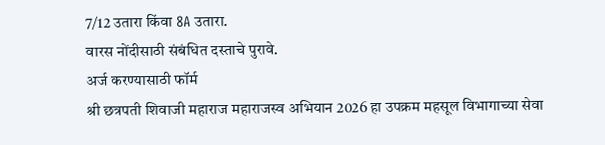7/12 उतारा किंवा 8A उतारा.
वारस नोंदीसाठी संबंधित दस्ताचे पुरावे.
अर्ज करण्यासाठी फॉर्म
श्री छत्रपती शिवाजी महाराज महाराजस्व अभियान 2026 हा उपक्रम महसूल विभागाच्या सेवा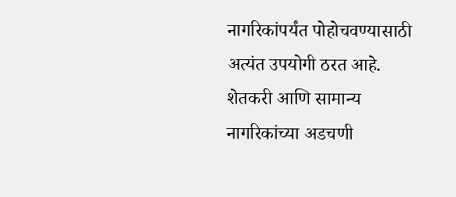नागरिकांपर्यंत पोहोचवण्यासाठी अत्यंत उपयोगी ठरत आहे.
शेतकरी आणि सामान्य नागरिकांच्या अडचणी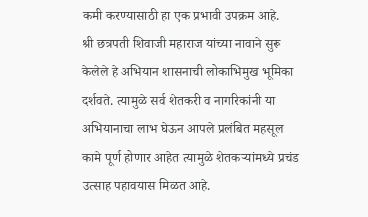कमी करण्यासाठी हा एक प्रभावी उपक्रम आहे.
श्री छत्रपती शिवाजी महाराज यांच्या नावाने सुरू केलेले हे अभियान शासनाची लोकाभिमुख भूमिका दर्शवते. त्यामुळे सर्व शेतकरी व नागरिकांनी या अभियानाचा लाभ घेऊन आपले प्रलंबित महसूल कामे पूर्ण होणार आहेत त्यामुळे शेतकऱ्यांमध्ये प्रचंड उत्साह पहावयास मिळत आहे.